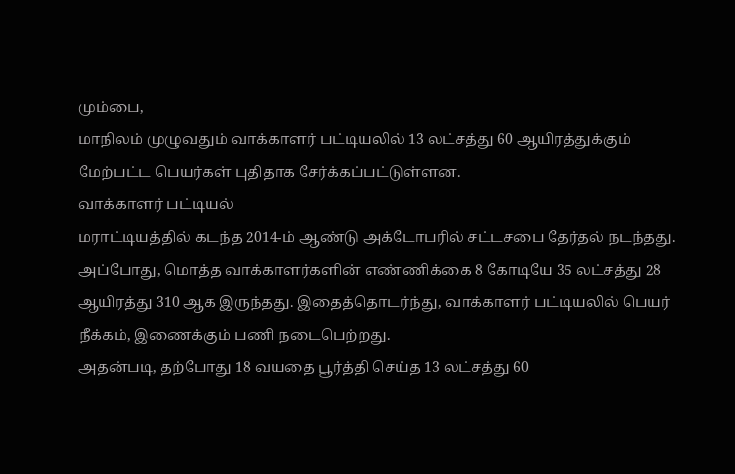மும்பை,
மாநிலம் முழுவதும் வாக்காளர் பட்டியலில் 13 லட்சத்து 60 ஆயிரத்துக்கும் மேற்பட்ட பெயர்கள் புதிதாக சேர்க்கப்பட்டுள்ளன.
வாக்காளர் பட்டியல்
மராட்டியத்தில் கடந்த 2014-ம் ஆண்டு அக்டோபரில் சட்டசபை தேர்தல் நடந்தது. அப்போது, மொத்த வாக்காளர்களின் எண்ணிக்கை 8 கோடியே 35 லட்சத்து 28 ஆயிரத்து 310 ஆக இருந்தது. இதைத்தொடர்ந்து, வாக்காளர் பட்டியலில் பெயர் நீக்கம், இணைக்கும் பணி நடைபெற்றது.
அதன்படி, தற்போது 18 வயதை பூர்த்தி செய்த 13 லட்சத்து 60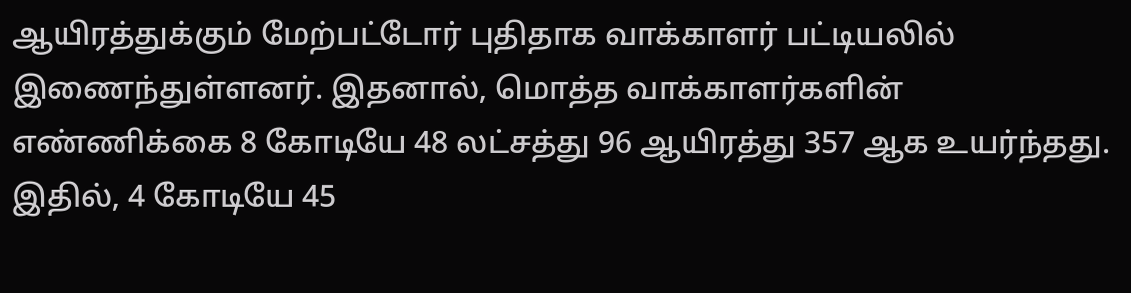ஆயிரத்துக்கும் மேற்பட்டோர் புதிதாக வாக்காளர் பட்டியலில் இணைந்துள்ளனர். இதனால், மொத்த வாக்காளர்களின் எண்ணிக்கை 8 கோடியே 48 லட்சத்து 96 ஆயிரத்து 357 ஆக உயர்ந்தது.
இதில், 4 கோடியே 45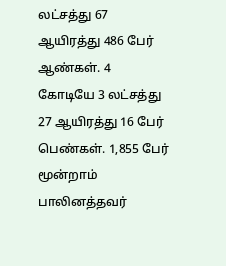லட்சத்து 67 ஆயிரத்து 486 பேர் ஆண்கள். 4 கோடியே 3 லட்சத்து 27 ஆயிரத்து 16 பேர் பெண்கள். 1,855 பேர் மூன்றாம் பாலினத்தவர்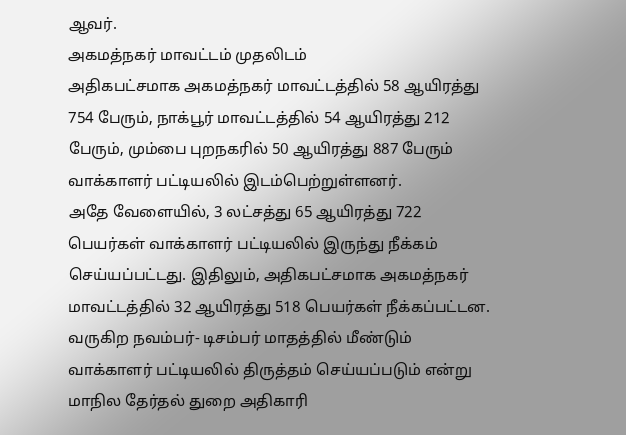ஆவர்.
அகமத்நகர் மாவட்டம் முதலிடம்
அதிகபட்சமாக அகமத்நகர் மாவட்டத்தில் 58 ஆயிரத்து 754 பேரும், நாக்பூர் மாவட்டத்தில் 54 ஆயிரத்து 212 பேரும், மும்பை புறநகரில் 50 ஆயிரத்து 887 பேரும் வாக்காளர் பட்டியலில் இடம்பெற்றுள்ளனர்.
அதே வேளையில், 3 லட்சத்து 65 ஆயிரத்து 722 பெயர்கள் வாக்காளர் பட்டியலில் இருந்து நீக்கம் செய்யப்பட்டது. இதிலும், அதிகபட்சமாக அகமத்நகர் மாவட்டத்தில் 32 ஆயிரத்து 518 பெயர்கள் நீக்கப்பட்டன.
வருகிற நவம்பர்- டிசம்பர் மாதத்தில் மீண்டும் வாக்காளர் பட்டியலில் திருத்தம் செய்யப்படும் என்று மாநில தேர்தல் துறை அதிகாரி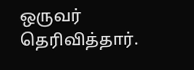ஒருவர் தெரிவித்தார்.